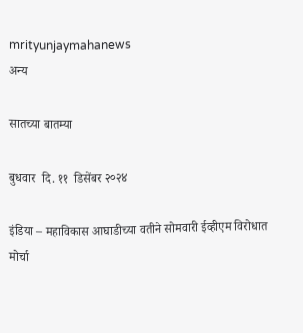mrityunjaymahanews
अन्य

सातच्या बातम्या

बुधवार  दि. ११  डिसेंबर २०२४

इंडिया – महाविकास आघाडीच्या वतीने सोमवारी ईव्हीएम विरोधात मोर्चा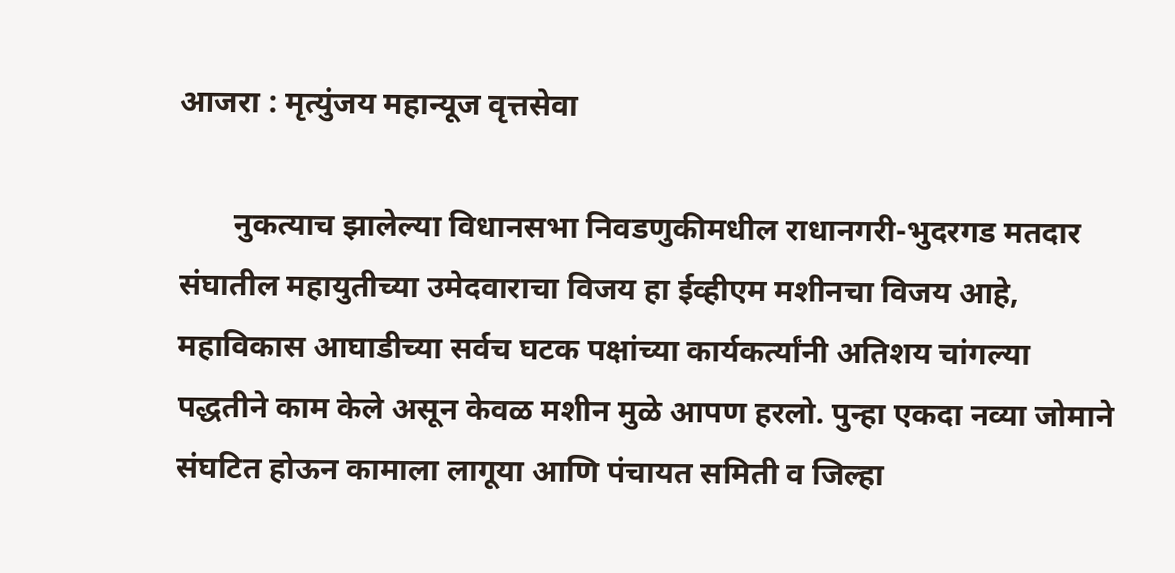आजरा : मृत्युंजय महान्यूज वृत्तसेवा

       नुकत्याच झालेल्या विधानसभा निवडणुकीमधील राधानगरी-भुदरगड मतदार संघातील महायुतीच्या उमेदवाराचा विजय हा ईव्हीएम मशीनचा विजय आहे, महाविकास आघाडीच्या सर्वच घटक पक्षांच्या कार्यकर्त्यांनी अतिशय चांगल्या पद्धतीने काम केले असून केवळ मशीन मुळे आपण हरलो. पुन्हा एकदा नव्या जोमाने संघटित होऊन कामाला लागूया आणि पंचायत समिती व जिल्हा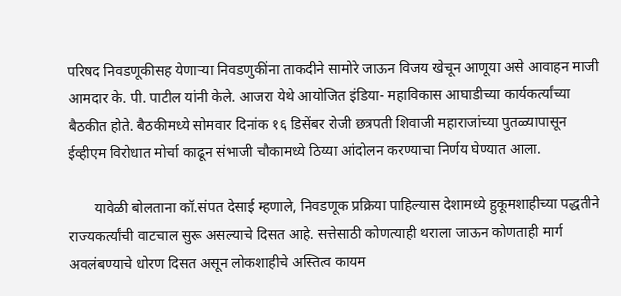परिषद निवडणूकीसह येणाऱ्या निवडणुकींना ताकदीने सामोरे जाऊन विजय खेचून आणूया असे आवाहन माजी आमदार के. पी. पाटील यांनी केले. आजरा येथे आयोजित इंडिया- महाविकास आघाडीच्या कार्यकर्त्यांच्या बैठकीत होते. बैठकीमध्ये सोमवार दिनांक १६ डिसेंबर रोजी छत्रपती शिवाजी महाराजांच्या पुतळ्यापासून ईव्हीएम विरोधात मोर्चा काढून संभाजी चौकामध्ये ठिय्या आंदोलन करण्याचा निर्णय घेण्यात आला.

       यावेळी बोलताना कॉ.संपत देसाई म्हणाले, निवडणूक प्रक्रिया पाहिल्यास देशामध्ये हुकूमशाहीच्या पद्धतीने राज्यकर्त्यांची वाटचाल सुरू असल्याचे दिसत आहे. सत्तेसाठी कोणत्याही थराला जाऊन कोणताही मार्ग अवलंबण्याचे धोरण दिसत असून लोकशाहीचे अस्तित्व कायम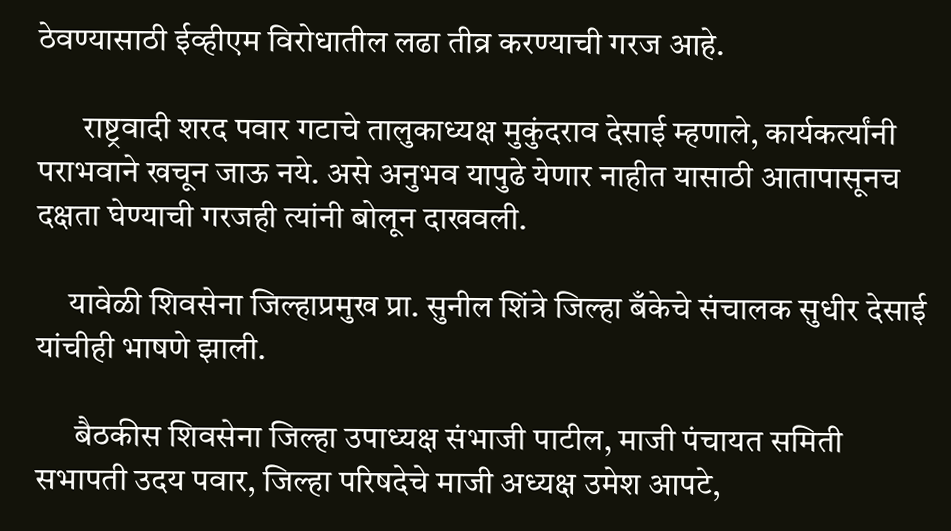ठेवण्यासाठी ईव्हीएम विरोधातील लढा तीव्र करण्याची गरज आहे.

       राष्ट्रवादी शरद पवार गटाचे तालुकाध्यक्ष मुकुंदराव देसाई म्हणाले, कार्यकर्त्यांनी पराभवाने खचून जाऊ नये. असे अनुभव यापुढे येणार नाहीत यासाठी आतापासूनच दक्षता घेण्याची गरजही त्यांनी बोलून दाखवली.

     यावेळी शिवसेना जिल्हाप्रमुख प्रा. सुनील शिंत्रे जिल्हा बँकेचे संचालक सुधीर देसाई यांचीही भाषणे झाली.

      बैठकीस शिवसेना जिल्हा उपाध्यक्ष संभाजी पाटील, माजी पंचायत समिती सभापती उदय पवार, जिल्हा परिषदेचे माजी अध्यक्ष उमेश आपटे,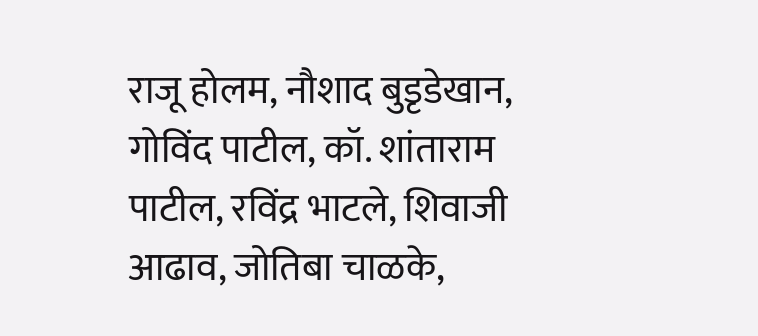राजू होलम, नौशाद बुडृडेखान, गोविंद पाटील, कॉ. शांताराम पाटील, रविंद्र भाटले, शिवाजी आढाव, जोतिबा चाळके,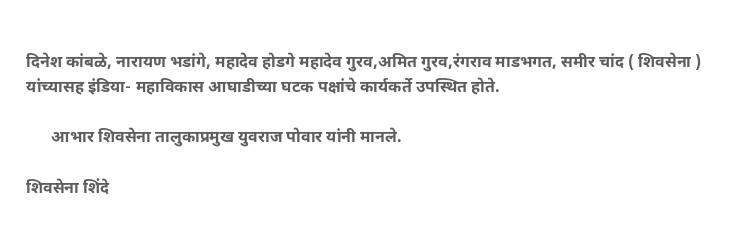दिनेश कांबळे, नारायण भडांगे, महादेव होडगे महादेव गुरव,अमित गुरव,रंगराव माडभगत, समीर चांद ( शिवसेना ) यांच्यासह इंडिया- महाविकास आघाडीच्या घटक पक्षांचे कार्यकर्ते उपस्थित होते.

      आभार शिवसेना तालुकाप्रमुख युवराज पोवार यांनी मानले.

शिवसेना शिंदे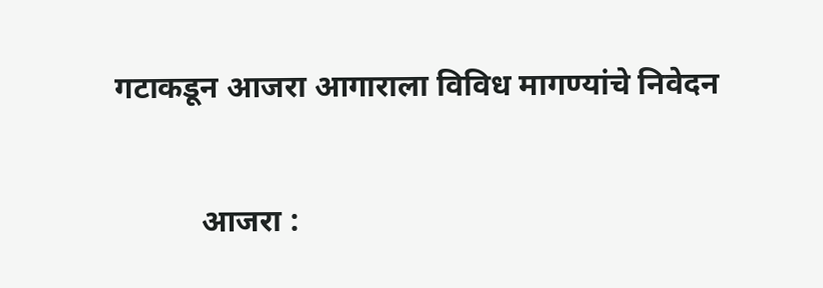गटाकडून आजरा आगाराला विविध मागण्यांचे निवेदन

           आजरा :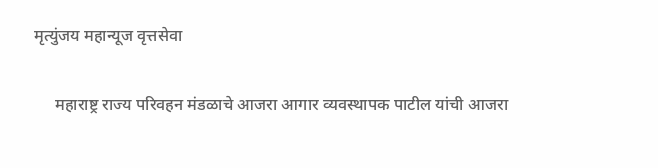मृत्युंजय महान्यूज वृत्तसेवा

     महाराष्ट्र राज्य परिवहन मंडळाचे आजरा आगार व्यवस्थापक पाटील यांची आजरा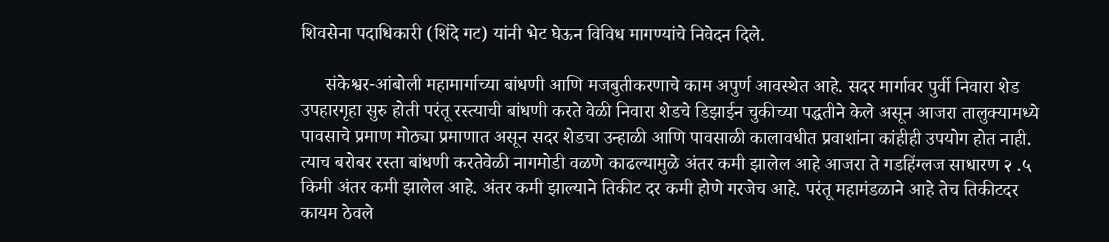शिवसेना पदाधिकारी (शिंदे गट) यांनी भेट घेऊन विविध मागण्यांचे निवेदन दिले.

     संकेश्वर-आंबोली महामार्गाच्या बांधणी आणि मजबुतीकरणाचे काम अपुर्ण आवस्थेत आहे. सदर मार्गावर पुर्वी निवारा शेड उपहारगृहा सुरु होती परंतू रस्त्याची बांधणी करते वेळी निवारा शेडचे डिझाईन चुकीच्या पद्धतीने केले असून आजरा तालुक्यामध्ये पावसाचे प्रमाण मोठ्या प्रमाणात असून सदर शेडचा उन्हाळी आणि पावसाळी कालावधीत प्रवाशांना कांहीही उपयोग होत नाही. त्याच बरोबर रस्ता बांधणी करतेवेळी नागमोडी वळणे काढल्यामुळे अंतर कमी झालेल आहे आजरा ते गडहिंग्लज साधारण २ .५ किमी अंतर कमी झालेल आहे. अंतर कमी झाल्याने तिकीट दर कमी होणे गरजेच आहे. परंतू महामंडळाने आहे तेच तिकीटदर कायम ठेवले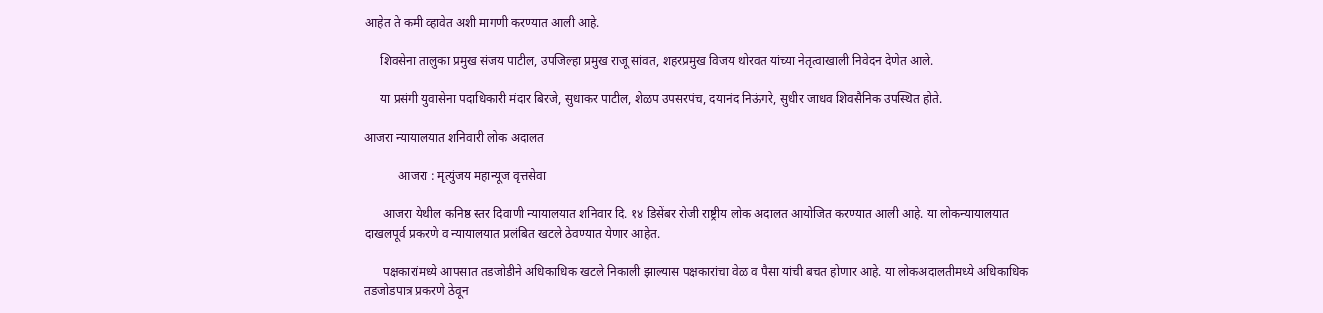आहेत ते कमी व्हावेत अशी मागणी करण्यात आली आहे.

     शिवसेना तालुका प्रमुख संजय पाटील, उपजिल्हा प्रमुख राजू सांवत, शहरप्रमुख विजय थोरवत यांच्या नेतृत्वाखाली निवेदन देणेत आले.

     या प्रसंगी युवासेना पदाधिकारी मंदार बिरजे, सुधाकर पाटील, शेळप उपसरपंच, दयानंद निऊंगरे, सुधीर जाधव शिवसैनिक उपस्थित होते.

आजरा न्यायालयात शनिवारी लोक अदालत

           आजरा : मृत्युंजय महान्यूज वृत्तसेवा

      आजरा येथील कनिष्ठ स्तर दिवाणी न्यायालयात शनिवार दि. १४ डिसेंबर रोजी राष्ट्रीय लोक अदालत आयोजित करण्यात आली आहे. या लोकन्यायालयात दाखलपूर्व प्रकरणे व न्यायालयात प्रलंबित खटले ठेवण्यात येणार आहेत.

      पक्षकारांमध्ये आपसात तडजोडीने अधिकाधिक खटले निकाली झाल्यास पक्षकारांचा वेळ व पैसा यांची बचत होणार आहे. या लोकअदालतीमध्ये अधिकाधिक तडजोडपात्र प्रकरणे ठेवून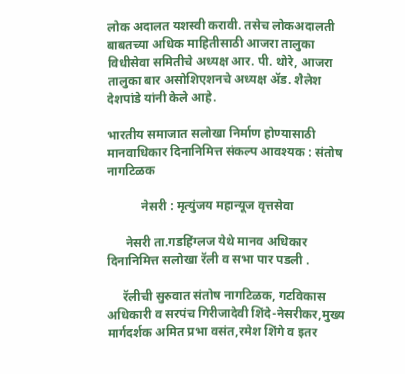लोक अदालत यशस्वी करावी. तसेच लोकअदालती बाबतच्या अधिक माहितीसाठी आजरा तालुका विधीसेवा समितीचे अध्यक्ष आर. पी. थोरे, आजरा तालुका बार असोशिएशनचे अध्यक्ष ॲड. शैलेश देशपांडे यांनी केले आहे.

भारतीय समाजात सलोखा निर्माण होण्यासाठी मानवाधिकार दिनानिमित्त संकल्प आवश्यक : संतोष नागटिळक

           नेसरी : मृत्युंजय महान्यूज वृत्तसेवा

      नेसरी ता.गडहिंग्लज येथे मानव अधिकार दिनानिमित्त सलोखा रॅली व सभा पार पडली .

     रॅलीची सुरुवात संतोष नागटिळक, गटविकास अधिकारी व सरपंच गिरीजादेवी शिंदे-नेसरीकर,मुख्य मार्गदर्शक अमित प्रभा वसंत,रमेश शिंगे व इतर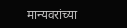मान्यवरांच्या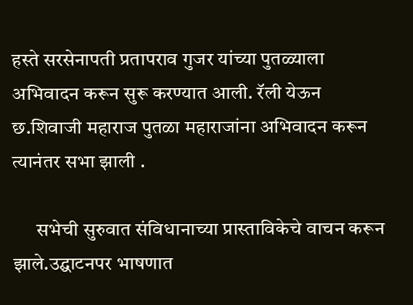हस्ते सरसेनापती प्रतापराव गुजर यांच्या पुतळ्याला अभिवादन करून सुरू करण्यात आली. रॅली येऊन छ.शिवाजी महाराज पुतळा महाराजांना अभिवादन करून त्यानंतर सभा झाली .

      सभेची सुरुवात संविधानाच्या प्रास्ताविकेचे वाचन करून झाले.उद्घाटनपर भाषणात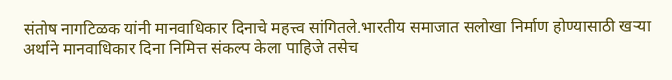संतोष नागटिळक यांनी मानवाधिकार दिनाचे महत्त्व सांगितले.भारतीय समाजात सलोखा निर्माण होण्यासाठी खऱ्या अर्थाने मानवाधिकार दिना निमित्त संकल्प केला पाहिजे तसेच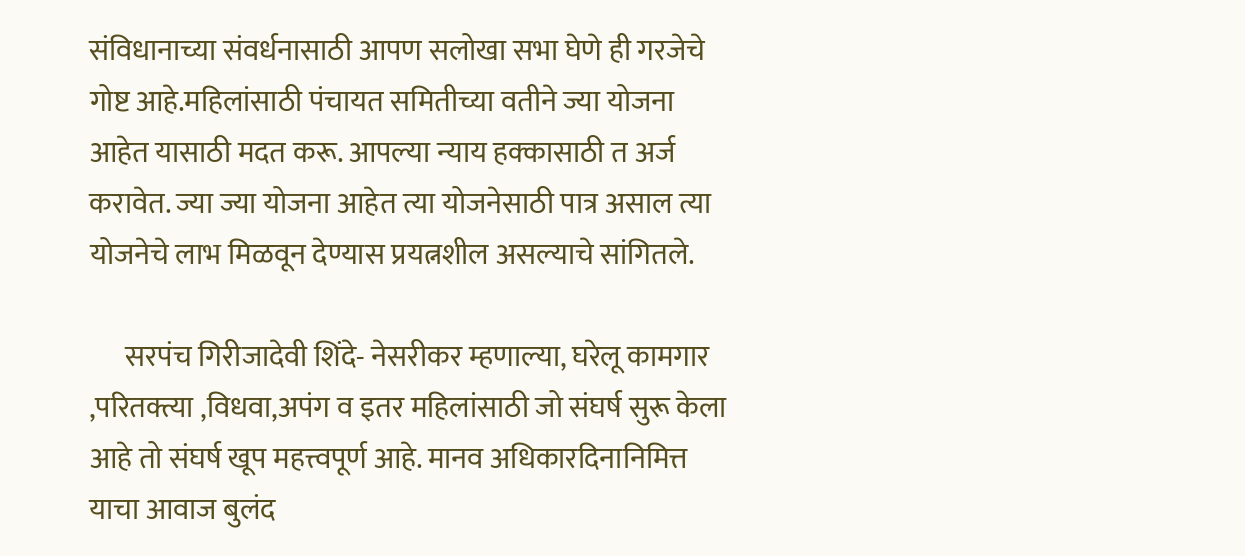संविधानाच्या संवर्धनासाठी आपण सलोखा सभा घेणे ही गरजेचे गोष्ट आहे.महिलांसाठी पंचायत समितीच्या वतीने ज्या योजना आहेत यासाठी मदत करू. आपल्या न्याय हक्कासाठी त अर्ज करावेत. ज्या ज्या योजना आहेत त्या योजनेसाठी पात्र असाल त्या योजनेचे लाभ मिळवून देण्यास प्रयत्नशील असल्याचे सांगितले.

      सरपंच गिरीजादेवी शिंदे- नेसरीकर म्हणाल्या, घरेलू कामगार ,परितक्त्या ,विधवा,अपंग व इतर महिलांसाठी जो संघर्ष सुरू केला आहे तो संघर्ष खूप महत्त्वपूर्ण आहे. मानव अधिकारदिनानिमित्त याचा आवाज बुलंद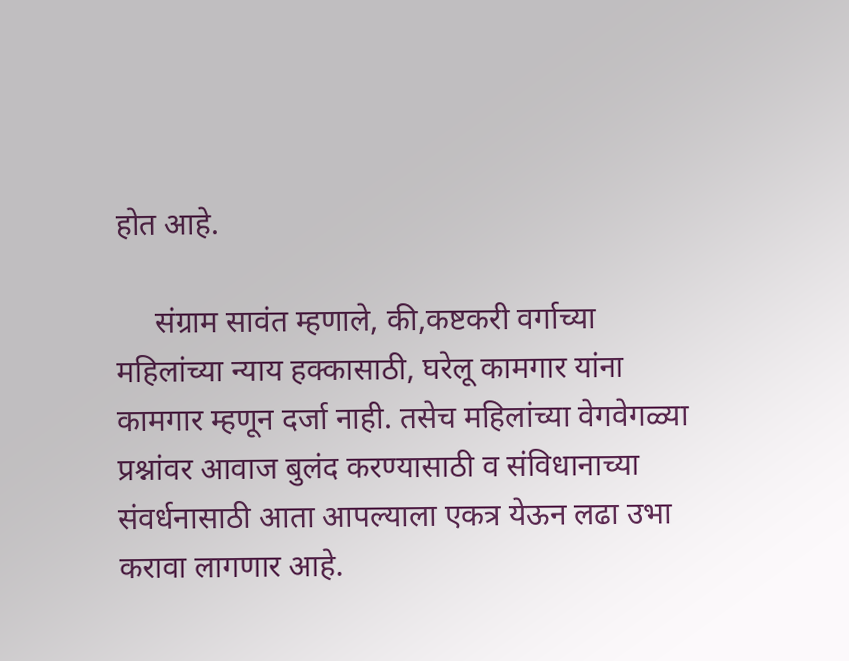होत आहे.

     संग्राम सावंत म्हणाले, की,कष्टकरी वर्गाच्या महिलांच्या न्याय हक्कासाठी, घरेलू कामगार यांना कामगार म्हणून दर्जा नाही. तसेच महिलांच्या वेगवेगळ्या प्रश्नांवर आवाज बुलंद करण्यासाठी व संविधानाच्या संवर्धनासाठी आता आपल्याला एकत्र येऊन लढा उभा करावा लागणार आहे.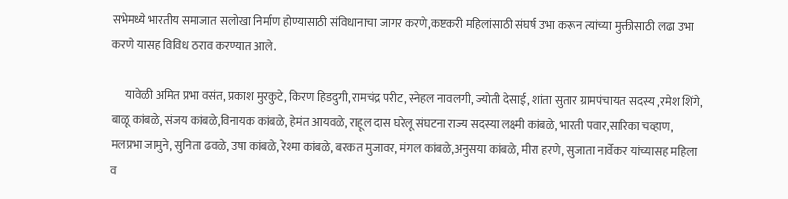सभेमध्ये भारतीय समाजात सलोखा निर्माण होण्यासाठी संविधानाचा जागर करणे,कष्टकरी महिलांसाठी संघर्ष उभा करून त्यांच्या मुक्तीसाठी लढा उभा करणे यासह विविध ठराव करण्यात आले.

      यावेळी अमित प्रभा वसंत, प्रकाश मुरकुटे, किरण हिडदुगी, रामचंद्र परीट, स्नेहल नावलगी, ज्योती देसाई, शांता सुतार ग्रामपंचायत सदस्य ,रमेश शिंगे, बाळू कांबळे, संजय कांबळे,विनायक कांबळे, हेमंत आयवळे, राहूल दास घरेलू संघटना राज्य सदस्या लक्ष्मी कांबळे, भारती पवार,सारिका चव्हाण, मलप्रभा जामुने, सुनिता ढवळे, उषा कांबळे, रेश्मा कांबळे, बरकत मुजावर, मंगल कांबळे,अनुसया कांबळे, मीरा हरणे, सुजाता नार्वेकर यांच्यासह महिला व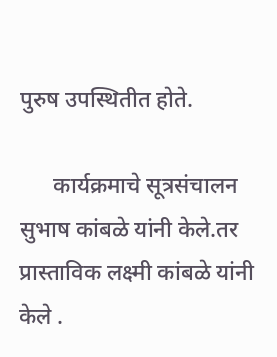पुरुष उपस्थितीत होते.

      कार्यक्रमाचे सूत्रसंचालन सुभाष कांबळे यांनी केले.तर प्रास्ताविक लक्ष्मी कांबळे यांनी केले .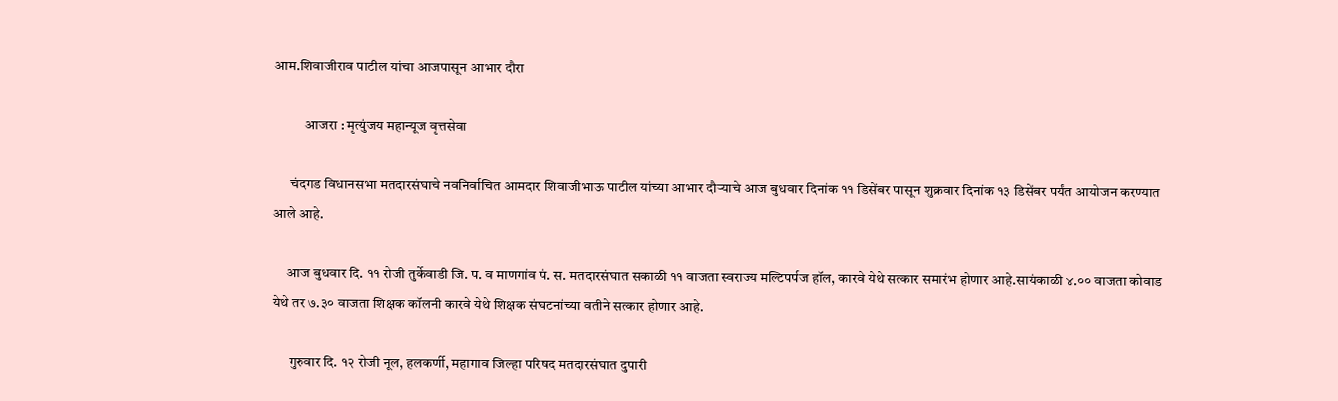आम.शिवाजीराव पाटील यांचा आजपासून आभार दौरा

           आजरा : मृत्युंजय महान्यूज वृत्तसेवा

      चंदगड विधानसभा मतदारसंघाचे नवनिर्वाचित आमदार शिवाजीभाऊ पाटील यांच्या आभार दौऱ्याचे आज बुधवार दिनांक ११ डिसेंबर पासून शुक्रवार दिनांक १३ डिसेंबर पर्यंत आयोजन करण्यात आले आहे.

     आज बुधवार दि. ११ रोजी तुर्केवाडी जि. प. व माणगांव पं. स. मतदारसंघात सकाळी ११ वाजता स्वराज्य मल्टिपर्पज हॉल, कारवे येथे सत्कार समारंभ होणार आहे.सायंकाळी ४.०० वाजता कोवाड  येथे तर ७.३० वाजता शिक्षक कॉलनी कारवे येथे शिक्षक संघटनांच्या वतीने सत्कार होणार आहे.

      गुरुवार दि. १२ रोजी नूल, हलकर्णी, महागाव जिल्हा परिषद मतदारसंघात दुपारी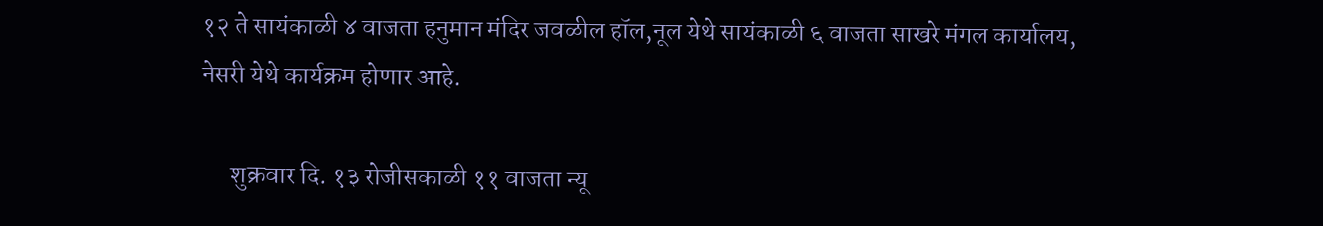१२ ते सायंकाळी ४ वाजता हनुमान मंदिर जवळील हॉल,नूल येथे सायंकाळी ६ वाजता साखरे मंगल कार्यालय, नेसरी येथे कार्यक्रम होणार आहे.

      शुक्रवार दि. १३ रोजीसकाळी ११ वाजता न्यू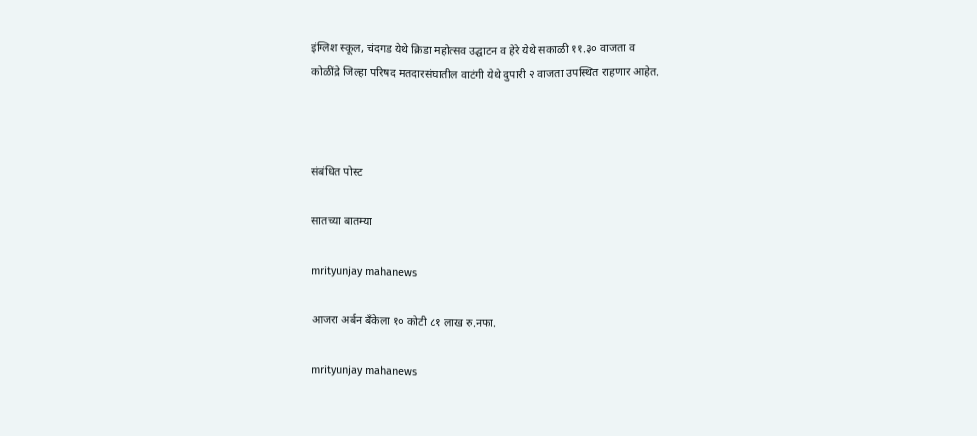इंग्लिश स्कूल, चंदगड येथे क्रिडा महोत्सव उद्घाटन व हेरे येथे सकाळी ११.३० वाजता व
कोळींद्रे जिल्हा परिषद मतदारसंघातील वाटंगी येथे दुपारी २ वाजता उपस्थित राहणार आहेत.



संबंधित पोस्ट

सातच्या बातम्या

mrityunjay mahanews

आजरा अर्बन बँकेला १० कोटी ८१ लाख रु.नफा.

mrityunjay mahanews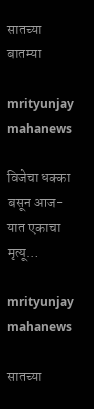सातच्या बातम्या

mrityunjay mahanews

विजेचा धक्का बसून आज-यात एकाचा मृत्यू…

mrityunjay mahanews

सातच्या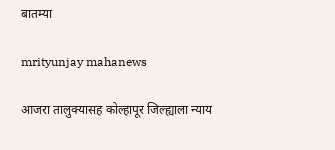बातम्या

mrityunjay mahanews

आजरा तालुक्यासह कोल्हापूर जिल्ह्याला न्याय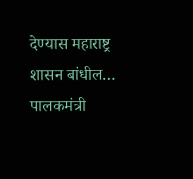देण्यास महाराष्ट्र शासन बांधील… पालकमंत्री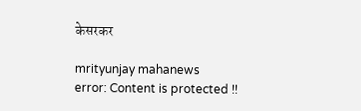केसरकर

mrityunjay mahanews
error: Content is protected !!